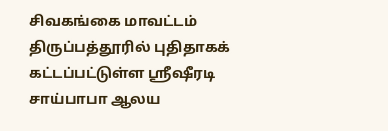சிவகங்கை மாவட்டம் திருப்பத்தூரில் புதிதாகக் கட்டப்பட்டுள்ள ஸ்ரீஷீரடி சாய்பாபா ஆலய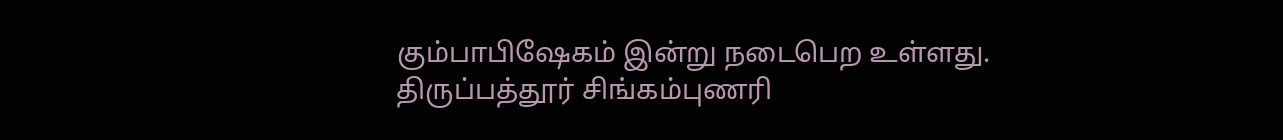கும்பாபிஷேகம் இன்று நடைபெற உள்ளது.
திருப்பத்தூர் சிங்கம்புணரி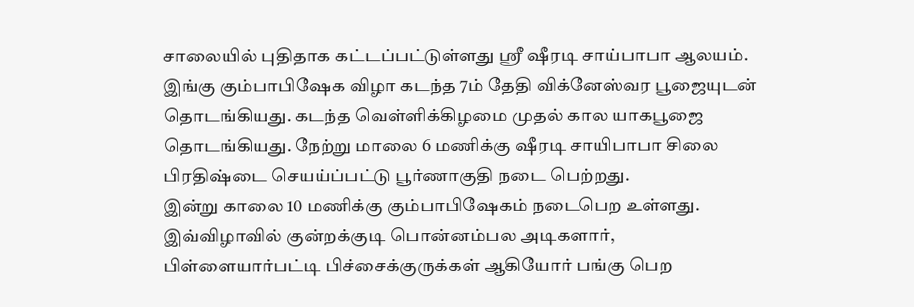சாலையில் புதிதாக கட்டப்பட்டுள்ளது ஸ்ரீ ஷீரடி சாய்பாபா ஆலயம். இங்கு கும்பாபிஷேக விழா கடந்த 7ம் தேதி விக்னேஸ்வர பூஜையுடன் தொடங்கியது. கடந்த வெள்ளிக்கிழமை முதல் கால யாகபூஜை தொடங்கியது. நேற்று மாலை 6 மணிக்கு ஷீரடி சாயிபாபா சிலை பிரதிஷ்டை செயய்ப்பட்டு பூர்ணாகுதி நடை பெற்றது.
இன்று காலை 10 மணிக்கு கும்பாபிஷேகம் நடைபெற உள்ளது. இவ்விழாவில் குன்றக்குடி பொன்னம்பல அடிகளார், பிள்ளையார்பட்டி பிச்சைக்குருக்கள் ஆகியோர் பங்கு பெற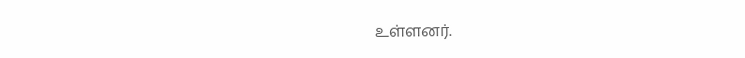உள்ளனர்.